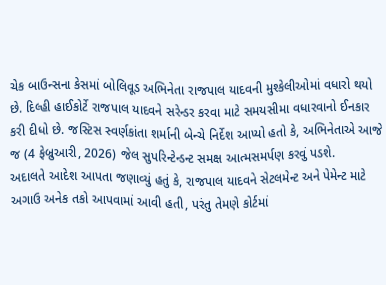ચેક બાઉન્સના કેસમાં બોલિવૂડ અભિનેતા રાજપાલ યાદવની મુશ્કેલીઓમાં વધારો થયો છે. દિલ્હી હાઈકોર્ટે રાજપાલ યાદવને સરેન્ડર કરવા માટે સમયસીમા વધારવાનો ઈનકાર કરી દીધો છે. જસ્ટિસ સ્વર્ણકાંતા શર્માની બેન્ચે નિર્દેશ આપ્યો હતો કે, અભિનેતાએ આજે જ (4 ફેબ્રુઆરી, 2026) જેલ સુપરિન્ટેન્ડન્ટ સમક્ષ આત્મસમર્પણ કરવું પડશે.
અદાલતે આદેશ આપતા જણાવ્યું હતું કે, રાજપાલ યાદવને સેટલમેન્ટ અને પેમેન્ટ માટે અગાઉ અનેક તકો આપવામાં આવી હતી, પરંતુ તેમણે કોર્ટમાં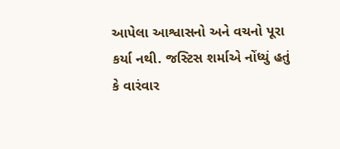આપેલા આશ્વાસનો અને વચનો પૂરા કર્યા નથી. જસ્ટિસ શર્માએ નોંધ્યું હતું કે વારંવાર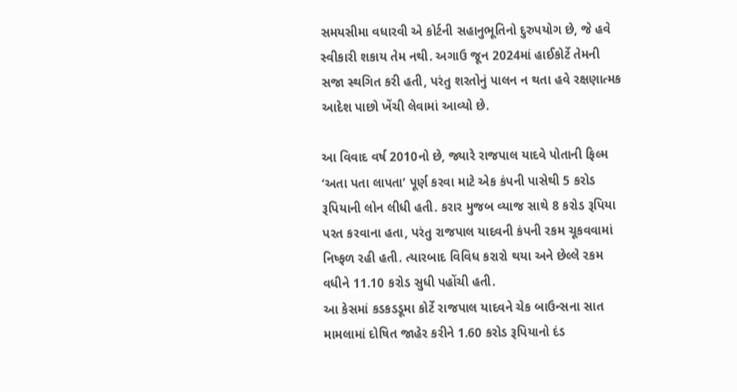સમયસીમા વધારવી એ કોર્ટની સહાનુભૂતિનો દુરુપયોગ છે, જે હવે સ્વીકારી શકાય તેમ નથી. અગાઉ જૂન 2024માં હાઈકોર્ટે તેમની સજા સ્થગિત કરી હતી, પરંતુ શરતોનું પાલન ન થતા હવે રક્ષણાત્મક આદેશ પાછો ખેંચી લેવામાં આવ્યો છે.

આ વિવાદ વર્ષ 2010નો છે, જ્યારે રાજપાલ યાદવે પોતાની ફિલ્મ ‘અતા પતા લાપતા’ પૂર્ણ કરવા માટે એક કંપની પાસેથી 5 કરોડ રૂપિયાની લોન લીધી હતી. કરાર મુજબ વ્યાજ સાથે 8 કરોડ રૂપિયા પરત કરવાના હતા, પરંતુ રાજપાલ યાદવની કંપની રકમ ચૂકવવામાં નિષ્ફળ રહી હતી. ત્યારબાદ વિવિધ કરારો થયા અને છેલ્લે રકમ વધીને 11.10 કરોડ સુધી પહોંચી હતી.
આ કેસમાં કડકડડૂમા કોર્ટે રાજપાલ યાદવને ચેક બાઉન્સના સાત મામલામાં દોષિત જાહેર કરીને 1.60 કરોડ રૂપિયાનો દંડ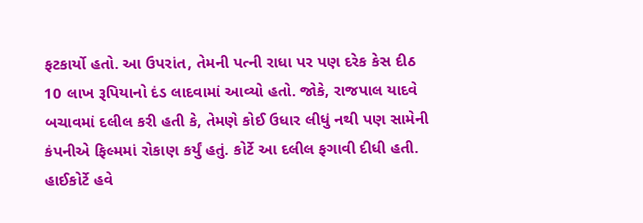ફટકાર્યો હતો. આ ઉપરાંત, તેમની પત્ની રાધા પર પણ દરેક કેસ દીઠ 10 લાખ રૂપિયાનો દંડ લાદવામાં આવ્યો હતો. જોકે, રાજપાલ યાદવે બચાવમાં દલીલ કરી હતી કે, તેમણે કોઈ ઉધાર લીધું નથી પણ સામેની કંપનીએ ફિલ્મમાં રોકાણ કર્યું હતું. કોર્ટે આ દલીલ ફગાવી દીધી હતી. હાઈકોર્ટે હવે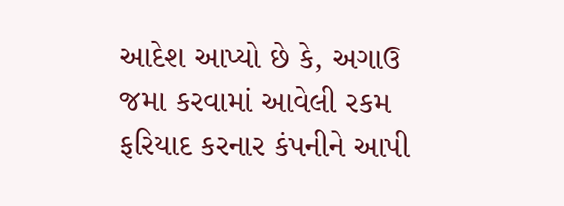આદેશ આપ્યો છે કે, અગાઉ જમા કરવામાં આવેલી રકમ ફરિયાદ કરનાર કંપનીને આપી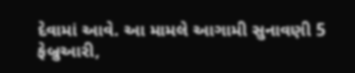દેવામાં આવે. આ મામલે આગામી સુનાવણી 5 ફેબ્રુઆરી,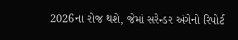2026ના રોજ થશે, જેમાં સરેન્ડર અંગેનો રિપોર્ટ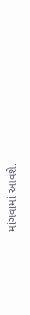માંગવામાં આવશે.